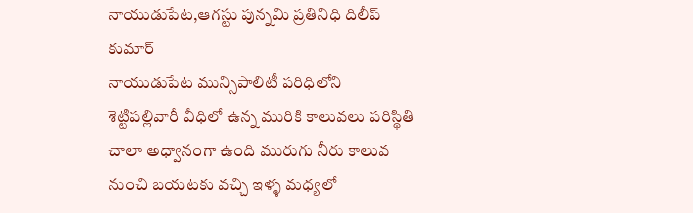నాయుడుపేట,ఆగస్టు పున్నమి ప్రతినిధి దిలీప్ కుమార్
నాయుడుపేట మున్సిపాలిటీ పరిధిలోని శెట్టిపల్లివారీ వీధిలో ఉన్న మురికి కాలువలు పరిస్థితి చాలా అధ్వానంగా ఉంది మురుగు నీరు కాలువ నుంచి బయటకు వచ్చి ఇళ్ళ మధ్యలో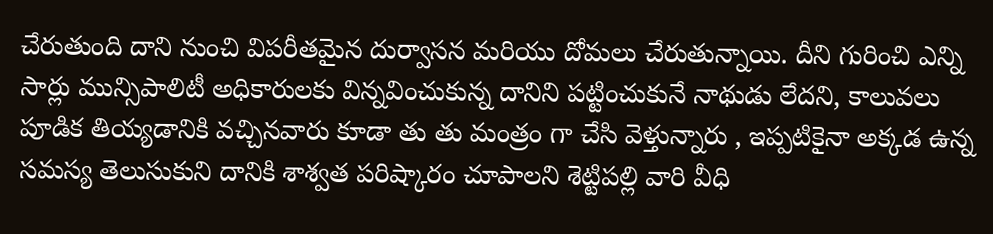చేరుతుంది దాని నుంచి విపరీతమైన దుర్వాసన మరియు దోమలు చేరుతున్నాయి. దీని గురించి ఎన్ని సార్లు మున్సిపాలిటీ అధికారులకు విన్నవించుకున్న దానిని పట్టించుకునే నాథుడు లేదని, కాలువలు పూడిక తియ్యడానికి వచ్చినవారు కూడా తు తు మంత్రం గా చేసి వెళ్తున్నారు , ఇప్పటికైనా అక్కడ ఉన్న సమస్య తెలుసుకుని దానికి శాశ్వత పరిష్కారం చూపాలని శెట్టిపల్లి వారి వీధి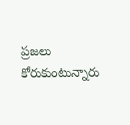ప్రజలు కోరుకుంటున్నారు